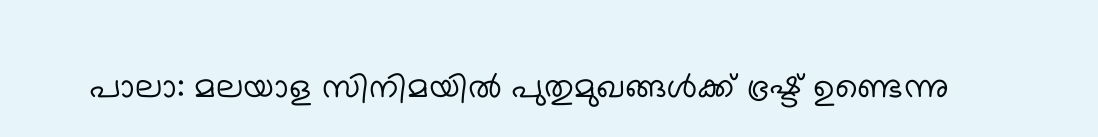പാലാ: മലയാള സിനിമയിൽ പുതുമുഖങ്ങൾക്ക് ഭ്രഷ്ട് ഉണ്ടെന്നു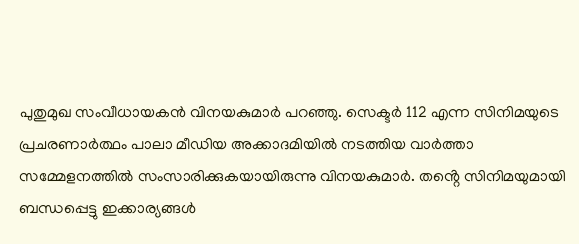പുതുമുഖ സംവീധായകൻ വിനയകുമാർ പറഞ്ഞു. സെക്ടർ 112 എന്ന സിനിമയുടെ പ്രചരണാർത്ഥം പാലാ മീഡിയ അക്കാദമിയിൽ നടത്തിയ വാർത്താ സമ്മേളനത്തിൽ സംസാരിക്കുകയായിരുന്നു വിനയകുമാർ. തൻ്റെ സിനിമയുമായി ബന്ധപ്പെട്ടു ഇക്കാര്യങ്ങൾ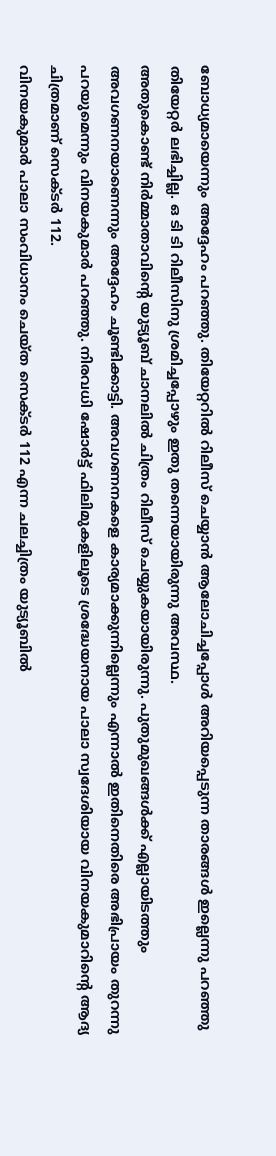ബോധ്യമായെന്നും അദ്ദേഹം പറഞ്ഞു. തിയേറ്ററിൽ റിലീസ് ചെയ്യാൻ ആലോചിച്ചപ്പോൾ അറിയപ്പെടുന്ന താരങ്ങൾ ഇല്ലെന്നു പറഞ്ഞു തിയേറ്റർ ലഭിച്ചില്ല. ഒ ടി ടി റിലീസിനു ശ്രമിച്ചപ്പോഴും ഇതു തന്നെയായിരുന്നു അവസ്ഥ.
അതുകൊണ്ട് നിർമ്മാതാവിൻ്റെ യുട്യൂബ് ചാനലിൽ ചിത്രം റിലീസ് ചെയ്യുകയായിരുന്നു. പുതുമുഖങ്ങൾക്ക് എല്ലായിടത്തും അവഗണനയാണെന്നും അദ്ദേഹം ചൂണ്ടിക്കാട്ടി. അവഗണനകളെ കാര്യമാക്കുന്നില്ലെന്നും എന്നാൽ ഇതിനെതിരെ അഭിപ്രായം തുറന്നു പറയുമെന്നും വിനയകുമാർ പറഞ്ഞു. നിരവധി ഷോർട്ട് ഫിലിമുകളിലൂടെ ശ്രദ്ധേയനായ പാലാ സ്വദേശിയായ വിനയകുമാറിൻ്റെ ആദ്യ ചിത്രമാണ് സെക്ടർ 112.
വിനയകുമാർ പാലാ സംവിധാനം ചെയ്ത സെക്ടർ 112 എന്ന ചലച്ചിത്രം യുട്യൂബിൽ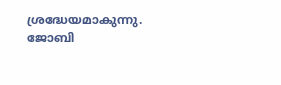ശ്രദ്ധേയമാകുന്നു. ജോബി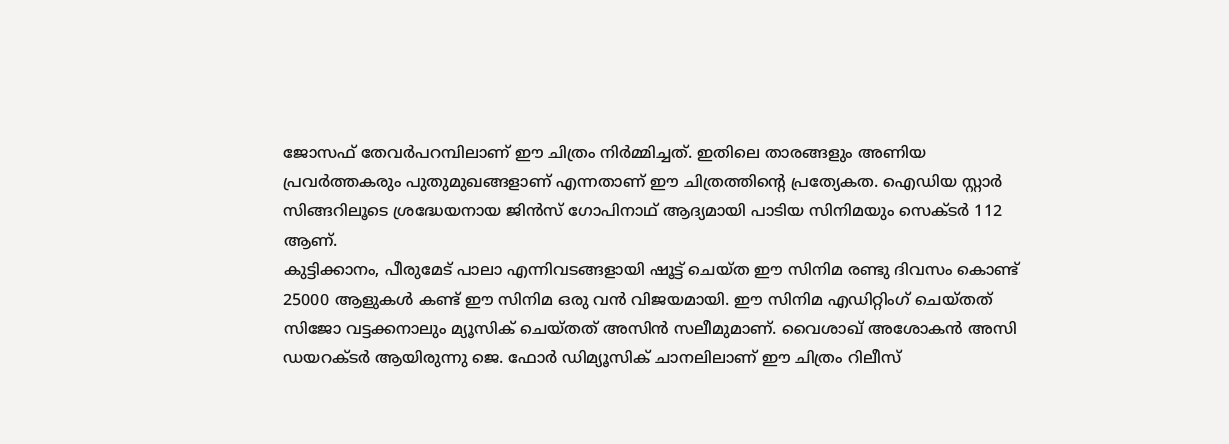ജോസഫ് തേവർപറമ്പിലാണ് ഈ ചിത്രം നിർമ്മിച്ചത്. ഇതിലെ താരങ്ങളും അണിയ പ്രവർത്തകരും പുതുമുഖങ്ങളാണ് എന്നതാണ് ഈ ചിത്രത്തിൻ്റെ പ്രത്യേകത. ഐഡിയ സ്റ്റാർ സിങ്ങറിലൂടെ ശ്രദ്ധേയനായ ജിൻസ് ഗോപിനാഥ് ആദ്യമായി പാടിയ സിനിമയും സെക്ടർ 112 ആണ്.
കുട്ടിക്കാനം, പീരുമേട് പാലാ എന്നിവടങ്ങളായി ഷൂട്ട് ചെയ്ത ഈ സിനിമ രണ്ടു ദിവസം കൊണ്ട് 25000 ആളുകൾ കണ്ട് ഈ സിനിമ ഒരു വൻ വിജയമായി. ഈ സിനിമ എഡിറ്റിംഗ് ചെയ്തത് സിജോ വട്ടക്കനാലും മ്യൂസിക് ചെയ്തത് അസിൻ സലീമുമാണ്. വൈശാഖ് അശോകൻ അസി ഡയറക്ടർ ആയിരുന്നു ജെ. ഫോർ ഡിമ്യൂസിക് ചാനലിലാണ് ഈ ചിത്രം റിലീസ്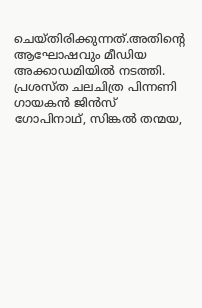ചെയ്തിരിക്കുന്നത്.അതിൻ്റെ ആഘോഷവും മീഡിയ അക്കാഡമിയിൽ നടത്തി.
പ്രശസ്ത ചലചിത്ര പിന്നണി ഗായകൻ ജിൻസ് ഗോപിനാഥ്, സിങ്കൽ തന്മയ,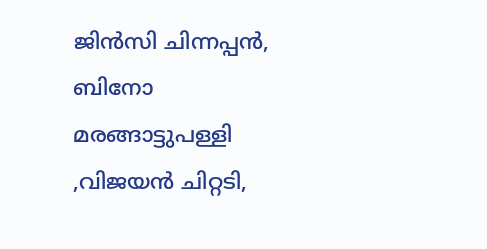ജിൻസി ചിന്നപ്പൻ, ബിനോ മരങ്ങാട്ടുപള്ളി ,വിജയൻ ചിറ്റടി,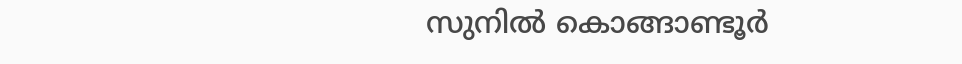സുനിൽ കൊങ്ങാണ്ടൂർ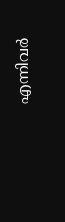എന്നിവർ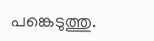പങ്കെടുത്തു.